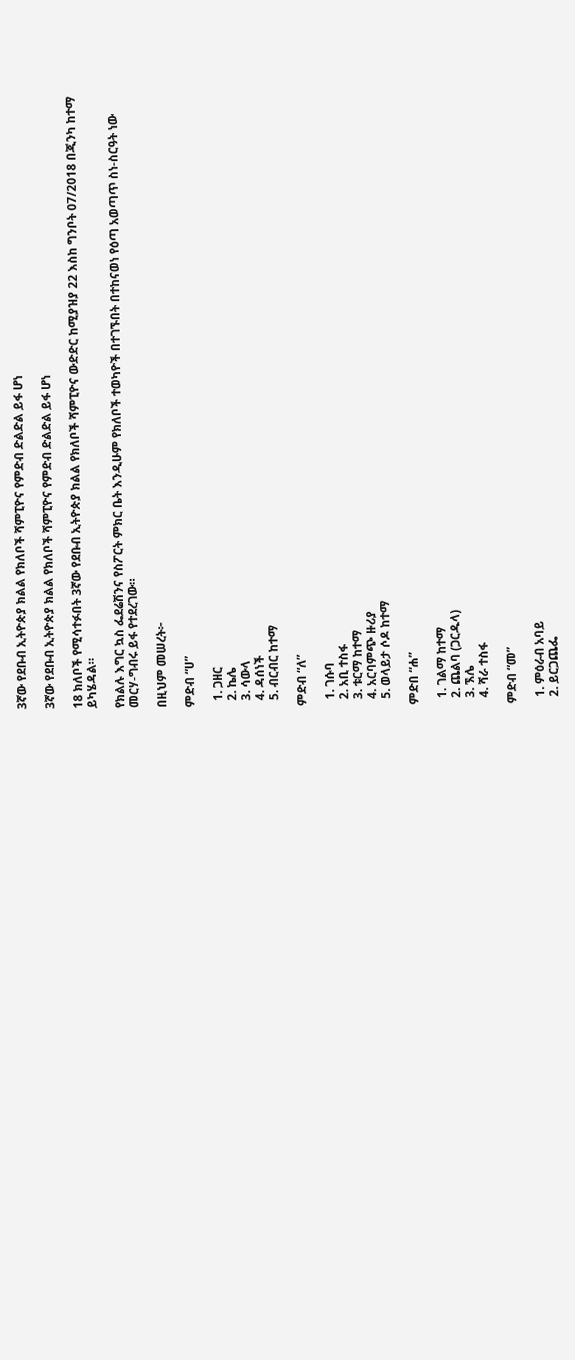3ኛው የደቡብ ኢትዮጵያ ክልል የክለቦች ሻምፒዮና የምድብ ድልድል ይፋ ሆነ

3ኛው የደቡብ ኢትዮጵያ ክልል የክለቦች ሻምፒዮና የምድብ ድልድል ይፋ ሆነ

18 ክለቦች የሚሳተፉበት 3ኛው የደቡብ ኢትዮጵያ ክልል የክለቦች ሻምፒዮና ውድድር ከሚያዝያ 22 እስከ ግንቦት 07/2018 በጂንካ ከተማ ይካሄዳል።

የክልሉ እግር ኳስ ፌደሬሽንና የስፖርት ምክር ቤት እንዲሁም የክለቦች ተወካዮች በተገኙበት በተከናወነ የዕጣ አወጣጥ ስነ-ስርዓት ነው መርሃ-ግብሩ ይፋ የተደረገው።

በዚህም መሠረት፦

ምድብ “ሀ”

  1. ጋዘር
  2. ኬሌ
  3. ሳውላ
  4. ዳሰነች
  5. ብርብር ከተማ

ምድብ “ለ”

  1. ገሱባ
  2. አቢ ተስፋ
  3. ቱርማ ከተማ
  4. አርባምጭ ዙሪያ
  5. ወላይታ ሶዶ ከተማ

ምድበ “ሐ”

  1. ገልማ ከተማ
  2. ጨልባ (ጋርዱላ)
  3. ኧሌ
  4. ሻራ ተስፋ

ምድብ “መ”

  1. ምዕራብ አባይ
  2. ይርጋጨፌ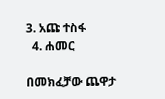3. አጩ ተስፋ
  4. ሐመር

በመክፈቻው ጨዋታ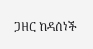ጋዘር ከዳሰነች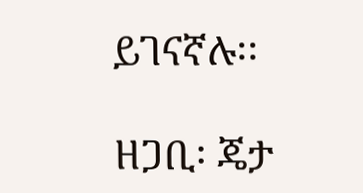ይገናኛሉ፡፡

ዘጋቢ፡ ጄታ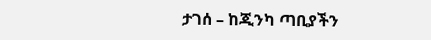ታገሰ – ከጂንካ ጣቢያችን